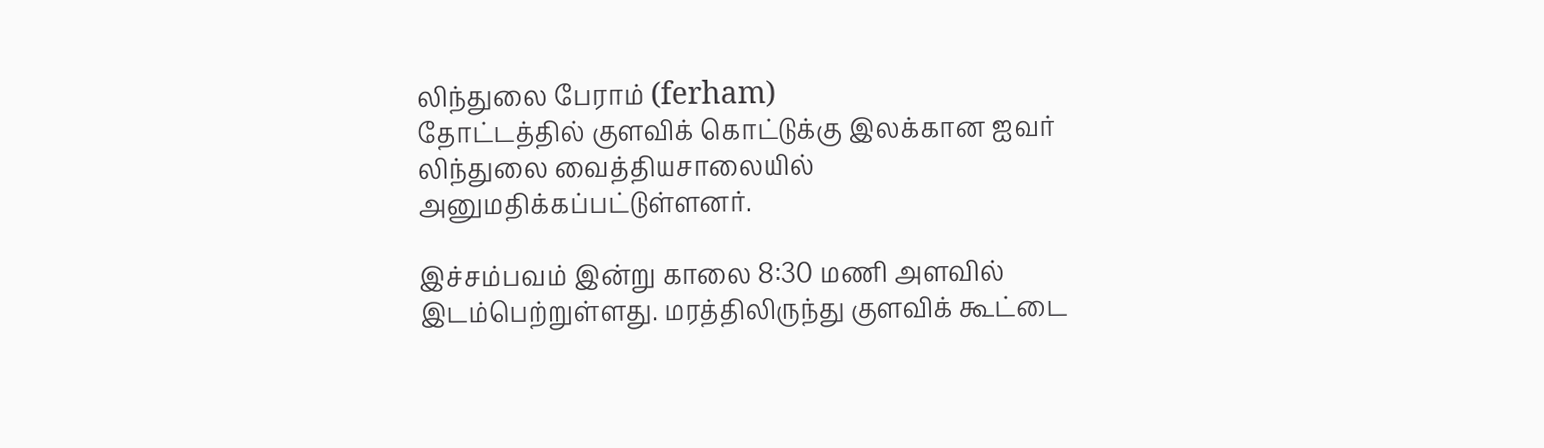லிந்துலை பேராம் (ferham)
தோட்டத்தில் குளவிக் கொட்டுக்கு இலக்கான ஐவர் லிந்துலை வைத்தியசாலையில் அனுமதிக்கப்பட்டுள்ளனர்.

இச்சம்பவம் இன்று காலை 8:30 மணி அளவில் இடம்பெற்றுள்ளது. மரத்திலிருந்து குளவிக் கூட்டை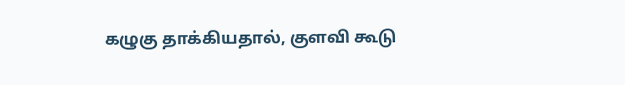கழுகு தாக்கியதால், குளவி கூடு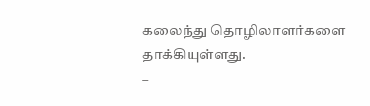கலைந்து தொழிலாளர்களை தாக்கியுள்ளது.
–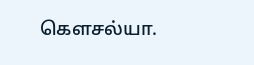கௌசல்யா.